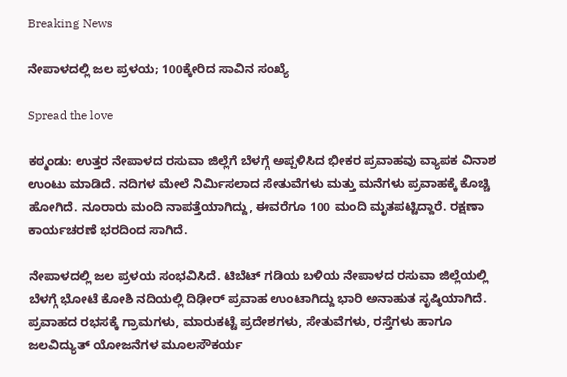Breaking News

ನೇಪಾಳದಲ್ಲಿ ಜಲ ಪ್ರಳಯ; 100ಕ್ಕೇರಿದ ಸಾವಿನ ಸಂಖ್ಯೆ

Spread the love

ಕಠ್ಮಂಡು: ಉತ್ತರ ನೇಪಾಳದ ರಸುವಾ ಜಿಲ್ಲೆಗೆ ಬೆಳಗ್ಗೆ ಅಪ್ಪಳಿಸಿದ ಭೀಕರ ಪ್ರವಾಹವು ವ್ಯಾಪಕ ವಿನಾಶ ಉಂಟು ಮಾಡಿದೆ. ನದಿಗಳ ಮೇಲೆ ನಿರ್ಮಿಸಲಾದ ಸೇತುವೆಗಳು ಮತ್ತು ಮನೆಗಳು ಪ್ರವಾಹಕ್ಕೆ ಕೊಚ್ಚಿ ಹೋಗಿದೆ. ನೂರಾರು ಮಂದಿ ನಾಪತ್ತೆಯಾಗಿದ್ದು, ಈವರೆಗೂ 100 ಮಂದಿ ಮೃತಪಟ್ಟಿದ್ದಾರೆ. ರಕ್ಷಣಾ ಕಾರ್ಯಚರಣೆ ಭರದಿಂದ ಸಾಗಿದೆ.

ನೇಪಾಳದಲ್ಲಿ ಜಲ ಪ್ರಳಯ ಸಂಭವಿಸಿದೆ. ಟಿಬೆಟ್ ಗಡಿಯ ಬಳಿಯ ನೇಪಾಳದ ರಸುವಾ ಜಿಲ್ಲೆಯಲ್ಲಿ ಬೆಳಗ್ಗೆ ಭೋಟೆ ಕೋಶಿ ನದಿಯಲ್ಲಿ ದಿಢೀರ್ ಪ್ರವಾಹ ಉಂಟಾಗಿದ್ದು ಭಾರಿ ಅನಾಹುತ ಸೃಷ್ಠಿಯಾಗಿದೆ. ಪ್ರವಾಹದ ರಭಸಕ್ಕೆ ಗ್ರಾಮಗಳು, ಮಾರುಕಟ್ಟೆ ಪ್ರದೇಶಗಳು, ಸೇತುವೆಗಳು, ರಸ್ತೆಗಳು ಹಾಗೂ ಜಲವಿದ್ಯುತ್ ಯೋಜನೆಗಳ ಮೂಲಸೌಕರ್ಯ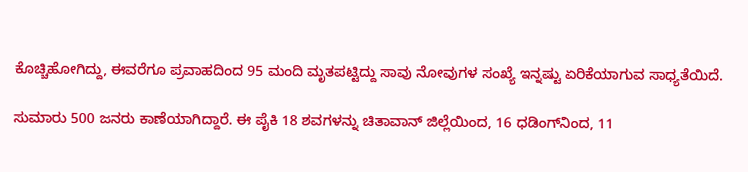ಕೊಚ್ಚಿಹೋಗಿದ್ದು, ಈವರೆಗೂ ಪ್ರವಾಹದಿಂದ 95 ಮಂದಿ ಮೃತಪಟ್ಟಿದ್ದು ಸಾವು ನೋವುಗಳ ಸಂಖ್ಯೆ ಇನ್ನಷ್ಟು ಏರಿಕೆಯಾಗುವ ಸಾಧ್ಯತೆಯಿದೆ.

ಸುಮಾರು 500 ಜನರು ಕಾಣೆಯಾಗಿದ್ದಾರೆ. ಈ ಪೈಕಿ 18 ಶವಗಳನ್ನು ಚಿತಾವಾನ್ ಜಿಲ್ಲೆಯಿಂದ, 16 ಧಡಿಂಗ್‌ನಿಂದ, 11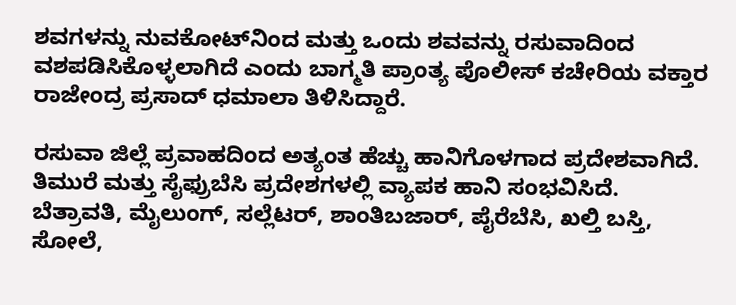ಶವಗಳನ್ನು ನುವಕೋಟ್‌ನಿಂದ ಮತ್ತು ಒಂದು ಶವವನ್ನು ರಸುವಾದಿಂದ ವಶಪಡಿಸಿಕೊಳ್ಳಲಾಗಿದೆ ಎಂದು ಬಾಗ್ಮತಿ ಪ್ರಾಂತ್ಯ ಪೊಲೀಸ್ ಕಚೇರಿಯ ವಕ್ತಾರ ರಾಜೇಂದ್ರ ಪ್ರಸಾದ್ ಧಮಾಲಾ ತಿಳಿಸಿದ್ದಾರೆ.

ರಸುವಾ ಜಿಲ್ಲೆ ಪ್ರವಾಹದಿಂದ ಅತ್ಯಂತ ಹೆಚ್ಚು ಹಾನಿಗೊಳಗಾದ ಪ್ರದೇಶವಾಗಿದೆ. ತಿಮುರೆ ಮತ್ತು ಸೈಫ್ರುಬೆಸಿ ಪ್ರದೇಶಗಳಲ್ಲಿ ವ್ಯಾಪಕ ಹಾನಿ ಸಂಭವಿಸಿದೆ. ಬೆತ್ರಾವತಿ, ಮೈಲುಂಗ್, ಸಲ್ಲೆಟರ್, ಶಾಂತಿಬಜಾರ್, ಪೈರೆಬೆಸಿ, ಖಲ್ತಿ ಬಸ್ತಿ, ಸೋಲೆ,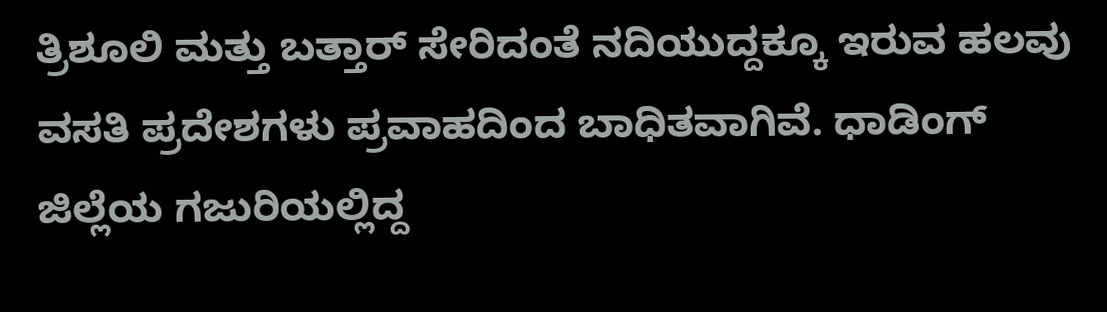ತ್ರಿಶೂಲಿ ಮತ್ತು ಬತ್ತಾರ್ ಸೇರಿದಂತೆ ನದಿಯುದ್ದಕ್ಕೂ ಇರುವ ಹಲವು ವಸತಿ ಪ್ರದೇಶಗಳು ಪ್ರವಾಹದಿಂದ ಬಾಧಿತವಾಗಿವೆ. ಧಾಡಿಂಗ್ ಜಿಲ್ಲೆಯ ಗಜುರಿಯಲ್ಲಿದ್ದ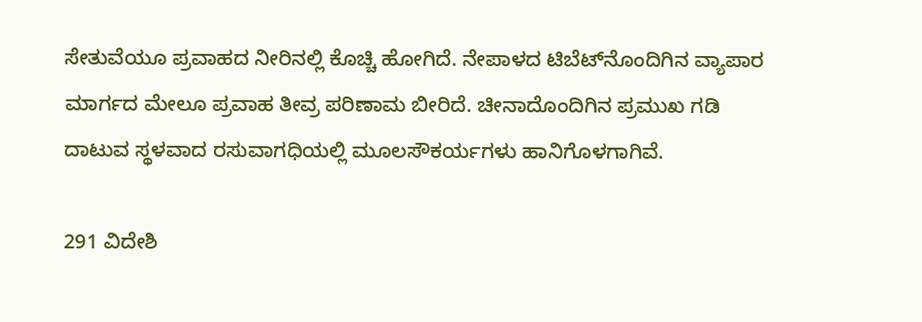ಸೇತುವೆಯೂ ಪ್ರವಾಹದ ನೀರಿನಲ್ಲಿ ಕೊಚ್ಚಿ ಹೋಗಿದೆ. ನೇಪಾಳದ ಟಿಬೆಟ್‌ನೊಂದಿಗಿನ ವ್ಯಾಪಾರ ಮಾರ್ಗದ ಮೇಲೂ ಪ್ರವಾಹ ತೀವ್ರ ಪರಿಣಾಮ ಬೀರಿದೆ. ಚೀನಾದೊಂದಿಗಿನ ಪ್ರಮುಖ ಗಡಿ ದಾಟುವ ಸ್ಥಳವಾದ ರಸುವಾಗಧಿಯಲ್ಲಿ ಮೂಲಸೌಕರ್ಯಗಳು ಹಾನಿಗೊಳಗಾಗಿವೆ.

291 ವಿದೇಶಿ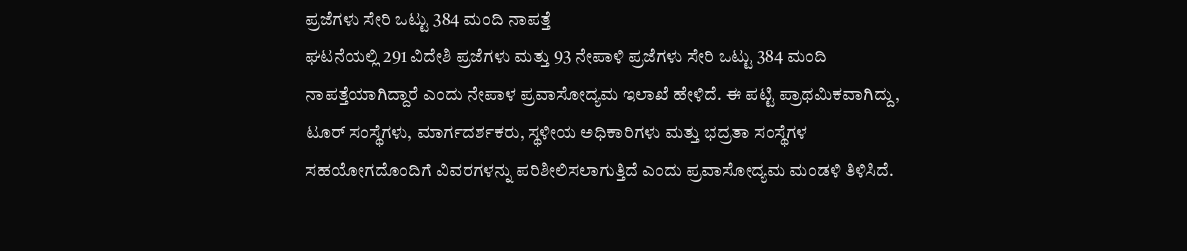ಪ್ರಜೆಗಳು ಸೇರಿ ಒಟ್ಟು 384 ಮಂದಿ ನಾಪತ್ತೆ
ಘಟನೆಯಲ್ಲಿ 291 ವಿದೇಶಿ ಪ್ರಜೆಗಳು ಮತ್ತು 93 ನೇಪಾಳಿ ಪ್ರಜೆಗಳು ಸೇರಿ ಒಟ್ಟು 384 ಮಂದಿ ನಾಪತ್ತೆಯಾಗಿದ್ದಾರೆ ಎಂದು ನೇಪಾಳ ಪ್ರವಾಸೋದ್ಯಮ ಇಲಾಖೆ ಹೇಳಿದೆ. ಈ ಪಟ್ಟಿ ಪ್ರಾಥಮಿಕವಾಗಿದ್ದು, ಟೂರ್ ಸಂಸ್ಥೆಗಳು, ಮಾರ್ಗದರ್ಶಕರು, ಸ್ಥಳೀಯ ಅಧಿಕಾರಿಗಳು ಮತ್ತು ಭದ್ರತಾ ಸಂಸ್ಥೆಗಳ ಸಹಯೋಗದೊಂದಿಗೆ ವಿವರಗಳನ್ನು ಪರಿಶೀಲಿಸಲಾಗುತ್ತಿದೆ ಎಂದು ಪ್ರವಾಸೋದ್ಯಮ ಮಂಡಳಿ ತಿಳಿಸಿದೆ.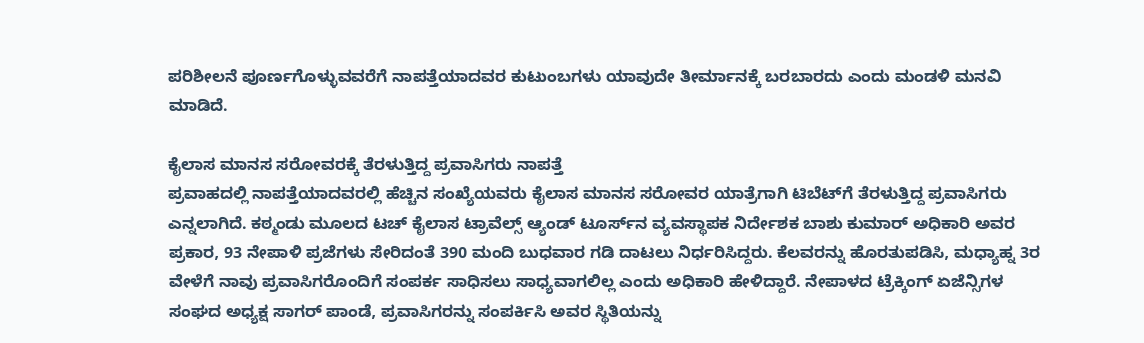ಪರಿಶೀಲನೆ ಪೂರ್ಣಗೊಳ್ಳುವವರೆಗೆ ನಾಪತ್ತೆಯಾದವರ ಕುಟುಂಬಗಳು ಯಾವುದೇ ತೀರ್ಮಾನಕ್ಕೆ ಬರಬಾರದು ಎಂದು ಮಂಡಳಿ ಮನವಿ ಮಾಡಿದೆ.

ಕೈಲಾಸ ಮಾನಸ ಸರೋವರಕ್ಕೆ ತೆರಳುತ್ತಿದ್ದ ಪ್ರವಾಸಿಗರು ನಾಪತ್ತೆ
ಪ್ರವಾಹದಲ್ಲಿ ನಾಪತ್ತೆಯಾದವರಲ್ಲಿ ಹೆಚ್ಚಿನ ಸಂಖ್ಯೆಯವರು ಕೈಲಾಸ ಮಾನಸ ಸರೋವರ ಯಾತ್ರೆಗಾಗಿ ಟಿಬೆಟ್‌ಗೆ ತೆರಳುತ್ತಿದ್ದ ಪ್ರವಾಸಿಗರು ಎನ್ನಲಾಗಿದೆ. ಕಠ್ಮಂಡು ಮೂಲದ ಟಚ್ ಕೈಲಾಸ ಟ್ರಾವೆಲ್ಸ್ ಆ್ಯಂಡ್ ಟೂರ್ಸ್‌ನ ವ್ಯವಸ್ಥಾಪಕ ನಿರ್ದೇಶಕ ಬಾಶು ಕುಮಾರ್ ಅಧಿಕಾರಿ ಅವರ ಪ್ರಕಾರ, 93 ನೇಪಾಳಿ ಪ್ರಜೆಗಳು ಸೇರಿದಂತೆ 390 ಮಂದಿ ಬುಧವಾರ ಗಡಿ ದಾಟಲು ನಿರ್ಧರಿಸಿದ್ದರು. ಕೆಲವರನ್ನು ಹೊರತುಪಡಿಸಿ, ಮಧ್ಯಾಹ್ನ 3ರ ವೇಳೆಗೆ ನಾವು ಪ್ರವಾಸಿಗರೊಂದಿಗೆ ಸಂಪರ್ಕ ಸಾಧಿಸಲು ಸಾಧ್ಯವಾಗಲಿಲ್ಲ ಎಂದು ಅಧಿಕಾರಿ ಹೇಳಿದ್ದಾರೆ. ನೇಪಾಳದ ಟ್ರೆಕ್ಕಿಂಗ್ ಏಜೆನ್ಸಿಗಳ ಸಂಘದ ಅಧ್ಯಕ್ಷ ಸಾಗರ್ ಪಾಂಡೆ, ಪ್ರವಾಸಿಗರನ್ನು ಸಂಪರ್ಕಿಸಿ ಅವರ ಸ್ಥಿತಿಯನ್ನು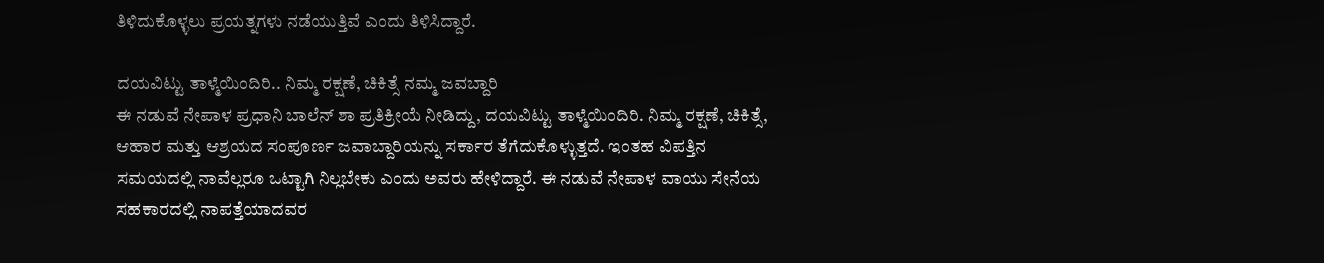ತಿಳಿದುಕೊಳ್ಳಲು ಪ್ರಯತ್ನಗಳು ನಡೆಯುತ್ತಿವೆ ಎಂದು ತಿಳಿಸಿದ್ದಾರೆ.

ದಯವಿಟ್ಟು ತಾಳ್ಮೆಯಿಂದಿರಿ.. ನಿಮ್ಮ ರಕ್ಷಣೆ, ಚಿಕಿತ್ಸೆ ನಮ್ಮ ಜವಬ್ದಾರಿ
ಈ ನಡುವೆ ನೇಪಾಳ ಪ್ರಧಾನಿ ಬಾಲೆನ್ ಶಾ ಪ್ರತಿಕ್ರೀಯೆ ನೀಡಿದ್ದು, ದಯವಿಟ್ಟು ತಾಳ್ಮೆಯಿಂದಿರಿ. ನಿಮ್ಮ ರಕ್ಷಣೆ, ಚಿಕಿತ್ಸೆ, ಆಹಾರ ಮತ್ತು ಆಶ್ರಯದ ಸಂಪೂರ್ಣ ಜವಾಬ್ದಾರಿಯನ್ನು ಸರ್ಕಾರ ತೆಗೆದುಕೊಳ್ಳುತ್ತದೆ. ಇಂತಹ ವಿಪತ್ತಿನ ಸಮಯದಲ್ಲಿ ನಾವೆಲ್ಲರೂ ಒಟ್ಟಾಗಿ ನಿಲ್ಲಬೇಕು ಎಂದು ಅವರು ಹೇಳಿದ್ದಾರೆ. ಈ ನಡುವೆ ನೇಪಾಳ ವಾಯು ಸೇನೆಯ ಸಹಕಾರದಲ್ಲಿ ನಾಪತ್ತೆಯಾದವರ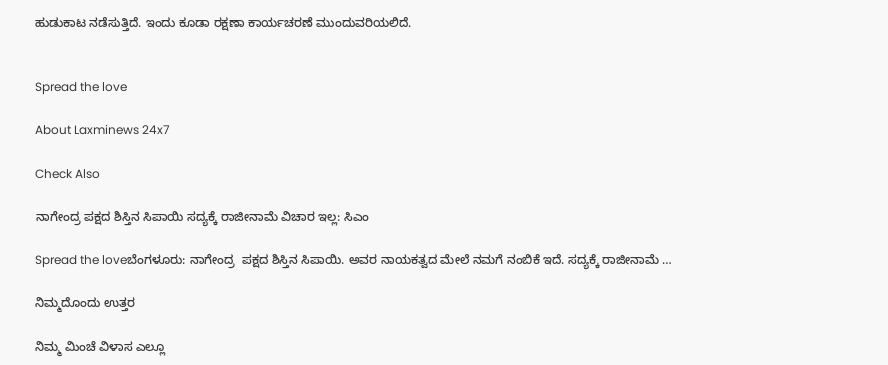ಹುಡುಕಾಟ ನಡೆಸುತ್ತಿದೆ. ಇಂದು ಕೂಡಾ ರಕ್ಷಣಾ ಕಾರ್ಯಚರಣೆ ಮುಂದುವರಿಯಲಿದೆ.


Spread the love

About Laxminews 24x7

Check Also

ನಾಗೇಂದ್ರ ಪಕ್ಷದ ಶಿಸ್ತಿನ ಸಿಪಾಯಿ ಸದ್ಯಕ್ಕೆ ರಾಜೀನಾಮೆ ವಿಚಾರ ಇಲ್ಲ: ಸಿಎಂ

Spread the loveಬೆಂಗಳೂರು: ನಾಗೇಂದ್ರ  ಪಕ್ಷದ ಶಿಸ್ತಿನ ಸಿಪಾಯಿ. ಅವರ ನಾಯಕತ್ವದ ಮೇಲೆ ನಮಗೆ ನಂಬಿಕೆ ಇದೆ. ಸದ್ಯಕ್ಕೆ ರಾಜೀನಾಮೆ …

ನಿಮ್ಮದೊಂದು ಉತ್ತರ

ನಿಮ್ಮ ಮಿಂಚೆ ವಿಳಾಸ ಎಲ್ಲೂ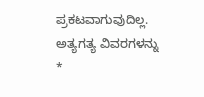ಪ್ರಕಟವಾಗುವುದಿಲ್ಲ. ಅತ್ಯಗತ್ಯ ವಿವರಗಳನ್ನು *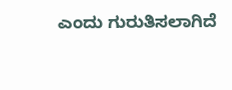ಎಂದು ಗುರುತಿಸಲಾಗಿದೆ